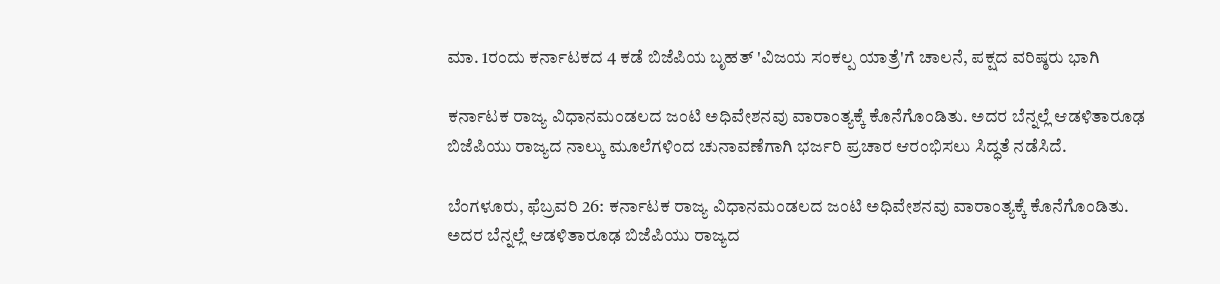ಮಾ. 1ರಂದು ಕರ್ನಾಟಕದ 4 ಕಡೆ ಬಿಜೆಪಿಯ ಬೃಹತ್ 'ವಿಜಯ ಸಂಕಲ್ಪ ಯಾತ್ರೆ'ಗೆ ಚಾಲನೆ, ಪಕ್ಷದ ವರಿಷ್ಠರು ಭಾಗಿ

ಕರ್ನಾಟಕ ರಾಜ್ಯ ವಿಧಾನಮಂಡಲದ ಜಂಟಿ ಅಧಿವೇಶನವು ವಾರಾಂತ್ಯಕ್ಕೆ ಕೊನೆಗೊಂಡಿತು. ಅದರ ಬೆನ್ನಲ್ಲೆ ಆಡಳಿತಾರೂಢ ಬಿಜೆಪಿಯು ರಾಜ್ಯದ ನಾಲ್ಕು ಮೂಲೆಗಳಿಂದ ಚುನಾವಣೆಗಾಗಿ ಭರ್ಜರಿ ಪ್ರಚಾರ ಆರಂಭಿಸಲು ಸಿದ್ಧತೆ ನಡೆಸಿದೆ.

ಬೆಂಗಳೂರು, ಫೆಬ್ರವರಿ 26: ಕರ್ನಾಟಕ ರಾಜ್ಯ ವಿಧಾನಮಂಡಲದ ಜಂಟಿ ಅಧಿವೇಶನವು ವಾರಾಂತ್ಯಕ್ಕೆ ಕೊನೆಗೊಂಡಿತು. ಅದರ ಬೆನ್ನಲ್ಲೆ ಆಡಳಿತಾರೂಢ ಬಿಜೆಪಿಯು ರಾಜ್ಯದ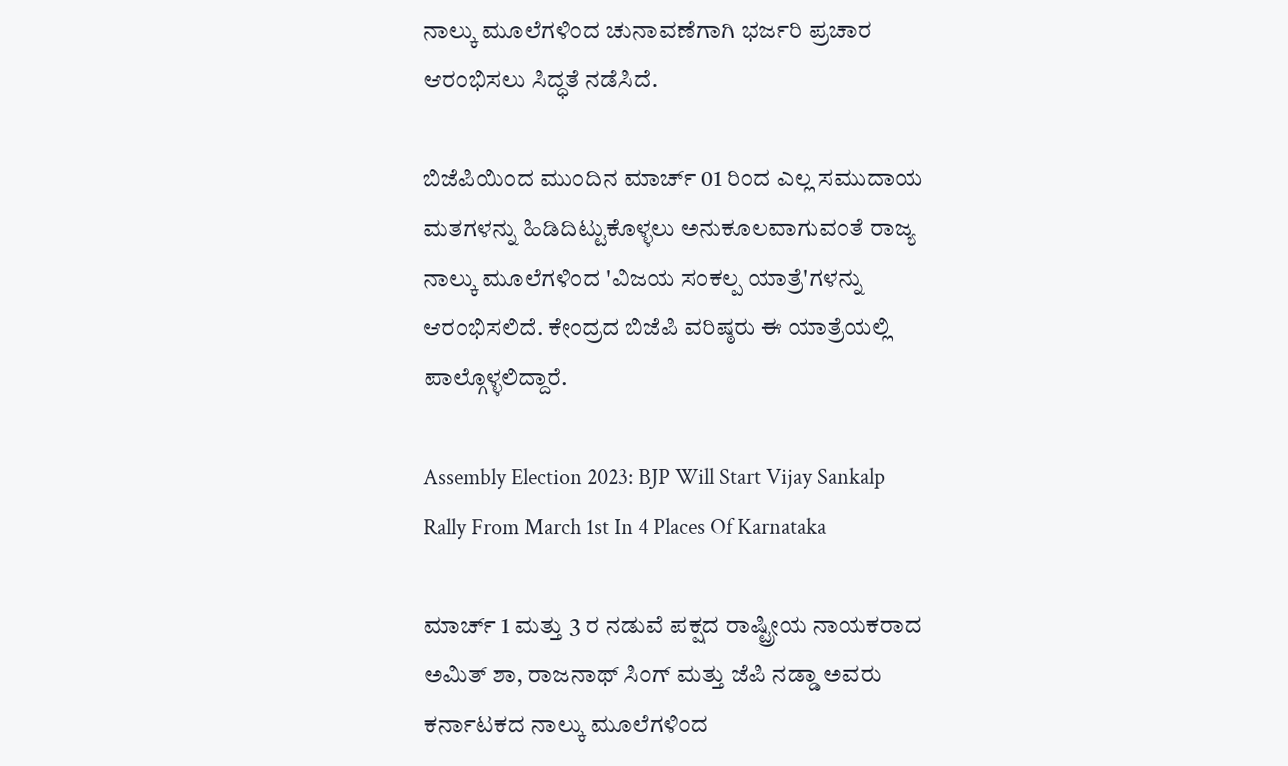ನಾಲ್ಕು ಮೂಲೆಗಳಿಂದ ಚುನಾವಣೆಗಾಗಿ ಭರ್ಜರಿ ಪ್ರಚಾರ ಆರಂಭಿಸಲು ಸಿದ್ಧತೆ ನಡೆಸಿದೆ.

ಬಿಜೆಪಿಯಿಂದ ಮುಂದಿನ ಮಾರ್ಚ್ 01 ರಿಂದ ಎಲ್ಲ ಸಮುದಾಯ ಮತಗಳನ್ನು ಹಿಡಿದಿಟ್ಟುಕೊಳ್ಳಲು ಅನುಕೂಲವಾಗುವಂತೆ ರಾಜ್ಯ ನಾಲ್ಕು ಮೂಲೆಗಳಿಂದ 'ವಿಜಯ ಸಂಕಲ್ಪ ಯಾತ್ರೆ'ಗಳನ್ನು ಆರಂಭಿಸಲಿದೆ. ಕೇಂದ್ರದ ಬಿಜೆಪಿ ವರಿಷ್ಠರು ಈ ಯಾತ್ರೆಯಲ್ಲಿ ಪಾಲ್ಗೊಳ್ಳಲಿದ್ದಾರೆ.

Assembly Election 2023: BJP Will Start Vijay Sankalp Rally From March 1st In 4 Places Of Karnataka

ಮಾರ್ಚ್ 1 ಮತ್ತು 3 ರ ನಡುವೆ ಪಕ್ಷದ ರಾಷ್ಟ್ರೀಯ ನಾಯಕರಾದ ಅಮಿತ್ ಶಾ, ರಾಜನಾಥ್ ಸಿಂಗ್ ಮತ್ತು ಜೆಪಿ ನಡ್ಡಾ ಅವರು ಕರ್ನಾಟಕದ ನಾಲ್ಕು ಮೂಲೆಗಳಿಂದ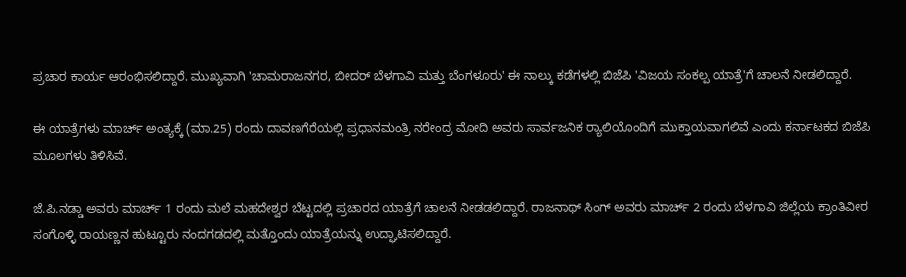ಪ್ರಚಾರ ಕಾರ್ಯ ಆರಂಭಿಸಲಿದ್ದಾರೆ. ಮುಖ್ಯವಾಗಿ 'ಚಾಮರಾಜನಗರ, ಬೀದರ್ ಬೆಳಗಾವಿ ಮತ್ತು ಬೆಂಗಳೂರು' ಈ ನಾಲ್ಕು ಕಡೆಗಳಲ್ಲಿ ಬಿಜೆಪಿ 'ವಿಜಯ ಸಂಕಲ್ಪ ಯಾತ್ರೆ'ಗೆ ಚಾಲನೆ ನೀಡಲಿದ್ದಾರೆ.

ಈ ಯಾತ್ರೆಗಳು ಮಾರ್ಚ್ ಅಂತ್ಯಕ್ಕೆ (ಮಾ.25) ರಂದು ದಾವಣಗೆರೆಯಲ್ಲಿ ಪ್ರಧಾನಮಂತ್ರಿ ನರೇಂದ್ರ ಮೋದಿ ಅವರು ಸಾರ್ವಜನಿಕ ರ್‍ಯಾಲಿಯೊಂದಿಗೆ ಮುಕ್ತಾಯವಾಗಲಿವೆ ಎಂದು ಕರ್ನಾಟಕದ ಬಿಜೆಪಿ ಮೂಲಗಳು ತಿಳಿಸಿವೆ.

ಜೆ.ಪಿ.ನಡ್ಡಾ ಅವರು ಮಾರ್ಚ್ 1 ರಂದು ಮಲೆ ಮಹದೇಶ್ವರ ಬೆಟ್ಟದಲ್ಲಿ ಪ್ರಚಾರದ ಯಾತ್ರೆಗೆ ಚಾಲನೆ ನೀಡಡಲಿದ್ದಾರೆ. ರಾಜನಾಥ್ ಸಿಂಗ್ ಅವರು ಮಾರ್ಚ್ 2 ರಂದು ಬೆಳಗಾವಿ ಜಿಲ್ಲೆಯ ಕ್ರಾಂತಿವೀರ ಸಂಗೊಳ್ಳಿ ರಾಯಣ್ಣನ ಹುಟ್ಟೂರು ನಂದಗಡದಲ್ಲಿ ಮತ್ತೊಂದು ಯಾತ್ರೆಯನ್ನು ಉದ್ಘಾಟಿಸಲಿದ್ದಾರೆ.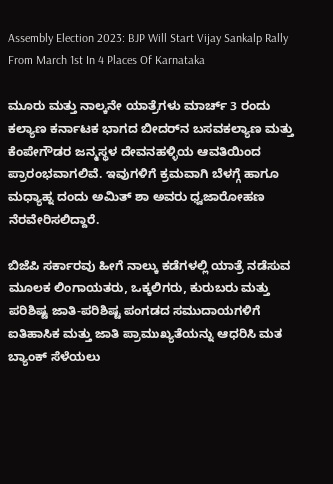Assembly Election 2023: BJP Will Start Vijay Sankalp Rally From March 1st In 4 Places Of Karnataka

ಮೂರು ಮತ್ತು ನಾಲ್ಕನೇ ಯಾತ್ರೆಗಳು ಮಾರ್ಚ್ 3 ರಂದು ಕಲ್ಯಾಣ ಕರ್ನಾಟಕ ಭಾಗದ ಬೀದರ್‌ನ ಬಸವಕಲ್ಯಾಣ ಮತ್ತು ಕೆಂಪೇಗೌಡರ ಜನ್ಮಸ್ಥಳ ದೇವನಹಳ್ಳಿಯ ಆವತಿಯಿಂದ ಪ್ರಾರಂಭವಾಗಲಿವೆ. ಇವುಗಳಿಗೆ ಕ್ರಮವಾಗಿ ಬೆಳಗ್ಗೆ ಹಾಗೂ ಮಧ್ಯಾಹ್ನ ದಂದು ಅಮಿತ್ ಶಾ ಅವರು ಧ್ವಜಾರೋಹಣ ನೆರವೇರಿಸಲಿದ್ದಾರೆ.

ಬಿಜೆಪಿ ಸರ್ಕಾರವು ಹೀಗೆ ನಾಲ್ಕು ಕಡೆಗಳಲ್ಲಿ ಯಾತ್ರೆ ನಡೆಸುವ ಮೂಲಕ ಲಿಂಗಾಯತರು, ಒಕ್ಕಲಿಗರು, ಕುರುಬರು ಮತ್ತು ಪರಿಶಿಷ್ಟ ಜಾತಿ-ಪರಿಶಿಷ್ಟ ಪಂಗಡದ ಸಮುದಾಯಗಳಿಗೆ ಐತಿಹಾಸಿಕ ಮತ್ತು ಜಾತಿ ಪ್ರಾಮುಖ್ಯತೆಯನ್ನು ಆಧರಿಸಿ ಮತ ಬ್ಯಾಂಕ್ ಸೆಳೆಯಲು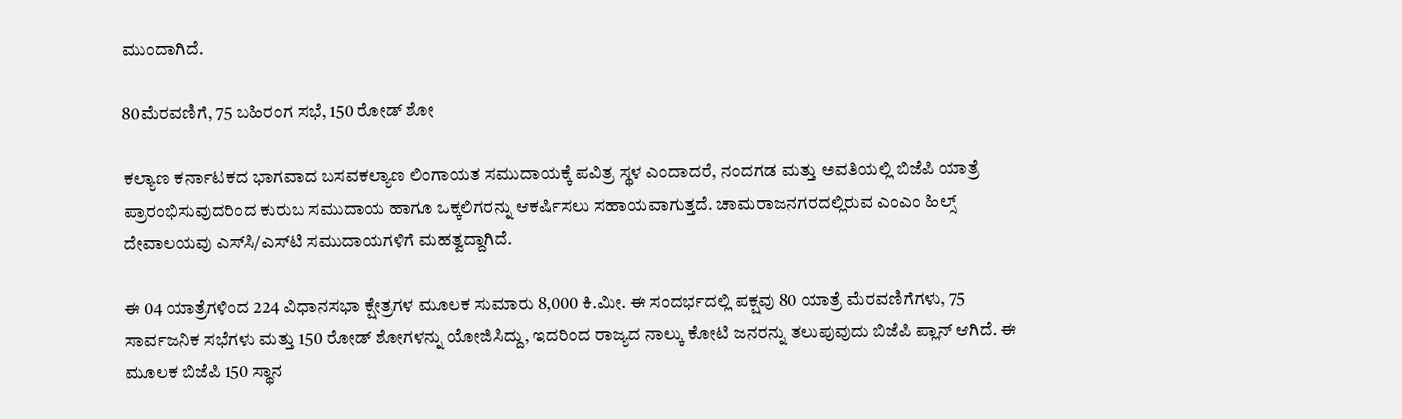ಮುಂದಾಗಿದೆ.

80ಮೆರವಣಿಗೆ, 75 ಬಹಿರಂಗ ಸಭೆ, 150 ರೋಡ್ ಶೋ

ಕಲ್ಯಾಣ ಕರ್ನಾಟಕದ ಭಾಗವಾದ ಬಸವಕಲ್ಯಾಣ ಲಿಂಗಾಯತ ಸಮುದಾಯಕ್ಕೆ ಪವಿತ್ರ ಸ್ಥಳ ಎಂದಾದರೆ, ನಂದಗಡ ಮತ್ತು ಅವತಿಯಲ್ಲಿ ಬಿಜೆಪಿ ಯಾತ್ರೆ ಪ್ರಾರಂಭಿಸುವುದರಿಂದ ಕುರುಬ ಸಮುದಾಯ ಹಾಗೂ ಒಕ್ಕಲಿಗರನ್ನು ಆಕರ್ಷಿಸಲು ಸಹಾಯವಾಗುತ್ತದೆ. ಚಾಮರಾಜನಗರದಲ್ಲಿರುವ ಎಂಎಂ ಹಿಲ್ಸ್ ದೇವಾಲಯವು ಎಸ್‌ಸಿ/ಎಸ್‌ಟಿ ಸಮುದಾಯಗಳಿಗೆ ಮಹತ್ವದ್ದಾಗಿದೆ.

ಈ 04 ಯಾತ್ರೆಗಳಿಂದ 224 ವಿಧಾನಸಭಾ ಕ್ಷೇತ್ರಗಳ ಮೂಲಕ ಸುಮಾರು 8,000 ಕಿ.ಮೀ. ಈ ಸಂದರ್ಭದಲ್ಲಿ ಪಕ್ಷವು 80 ಯಾತ್ರೆ ಮೆರವಣಿಗೆಗಳು, 75 ಸಾರ್ವಜನಿಕ ಸಭೆಗಳು ಮತ್ತು 150 ರೋಡ್‌ ಶೋಗಳನ್ನು ಯೋಜಿಸಿದ್ದು, ಇದರಿಂದ ರಾಜ್ಯದ ನಾಲ್ಕು ಕೋಟಿ ಜನರನ್ನು ತಲುಪುವುದು ಬಿಜೆಪಿ ಪ್ಲಾನ್ ಆಗಿದೆ. ಈ ಮೂಲಕ ಬಿಜೆಪಿ 150 ಸ್ಥಾನ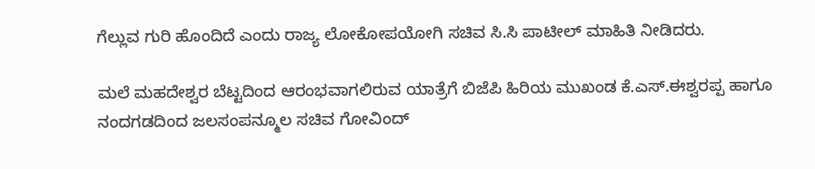ಗೆಲ್ಲುವ ಗುರಿ ಹೊಂದಿದೆ ಎಂದು ರಾಜ್ಯ ಲೋಕೋಪಯೋಗಿ ಸಚಿವ ಸಿ.ಸಿ ಪಾಟೀಲ್ ಮಾಹಿತಿ ನೀಡಿದರು.

ಮಲೆ ಮಹದೇಶ್ವರ ಬೆಟ್ಟದಿಂದ ಆರಂಭವಾಗಲಿರುವ ಯಾತ್ರೆಗೆ ಬಿಜೆಪಿ ಹಿರಿಯ ಮುಖಂಡ ಕೆ.ಎಸ್.ಈಶ್ವರಪ್ಪ ಹಾಗೂ ನಂದಗಡದಿಂದ ಜಲಸಂಪನ್ಮೂಲ ಸಚಿವ ಗೋವಿಂದ್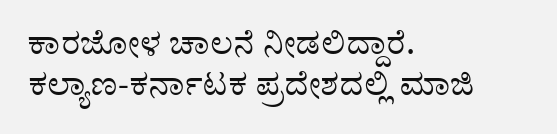ಕಾರಜೋಳ ಚಾಲನೆ ನೀಡಲಿದ್ದಾರೆ. ಕಲ್ಯಾಣ-ಕರ್ನಾಟಕ ಪ್ರದೇಶದಲ್ಲಿ ಮಾಜಿ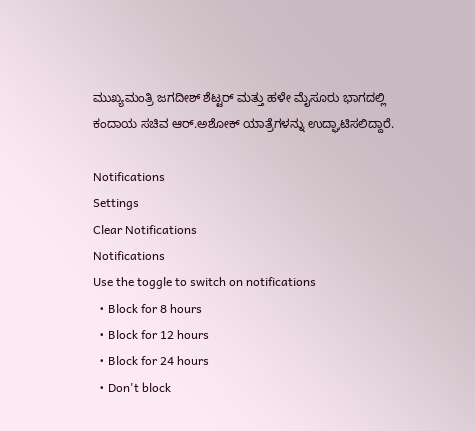ಮುಖ್ಯಮಂತ್ರಿ ಜಗದೀಶ್ ಶೆಟ್ಟರ್ ಮತ್ತು ಹಳೇ ಮೈಸೂರು ಭಾಗದಲ್ಲಿ ಕಂದಾಯ ಸಚಿವ ಆರ್.ಅಶೋಕ್ ಯಾತ್ರೆಗಳನ್ನು ಉದ್ಘಾಟಿಸಲಿದ್ದಾರೆ.

Notifications
Settings
Clear Notifications
Notifications
Use the toggle to switch on notifications
  • Block for 8 hours
  • Block for 12 hours
  • Block for 24 hours
  • Don't block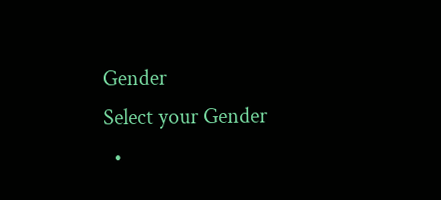Gender
Select your Gender
  •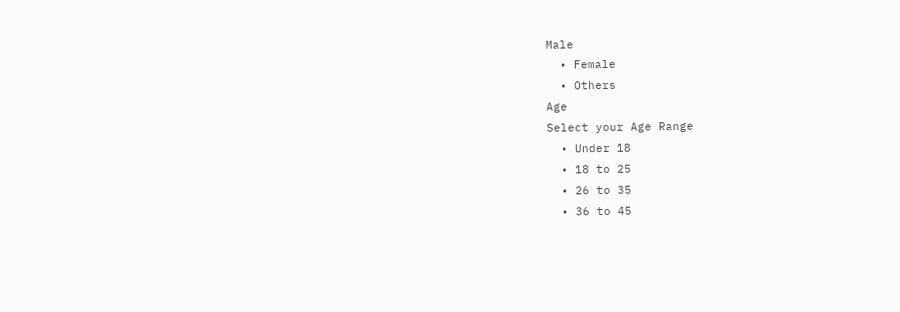Male
  • Female
  • Others
Age
Select your Age Range
  • Under 18
  • 18 to 25
  • 26 to 35
  • 36 to 45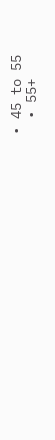• 45 to 55
  • 55+